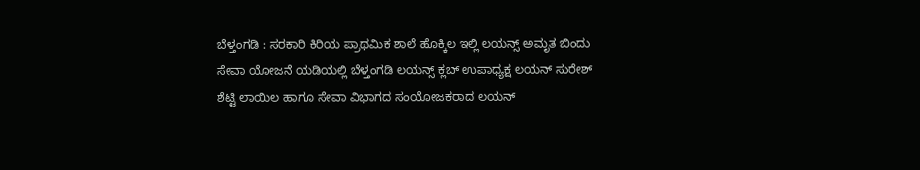ಬೆಳ್ತಂಗಡಿ : ಸರಕಾರಿ ಕಿರಿಯ ಪ್ರಾಥಮಿಕ ಶಾಲೆ ಹೊಕ್ಕಿಲ ಇಲ್ಲಿ ಲಯನ್ಸ್ ಅಮೃತ ಬಿಂದು ಸೇವಾ ಯೋಜನೆ ಯಡಿಯಲ್ಲಿ ಬೆಳ್ತಂಗಡಿ ಲಯನ್ಸ್ ಕ್ಲಬ್ ಉಪಾಧ್ಯಕ್ಷ ಲಯನ್ ಸುರೇಶ್ ಶೆಟ್ಟಿ ಲಾಯಿಲ ಹಾಗೂ ಸೇವಾ ವಿಭಾಗದ ಸಂಯೋಜಕರಾದ ಲಯನ್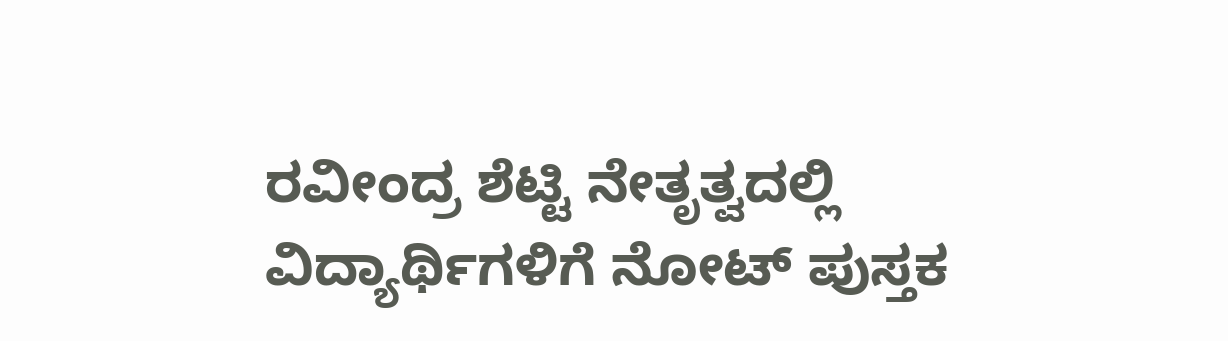ರವೀಂದ್ರ ಶೆಟ್ಟಿ ನೇತೃತ್ವದಲ್ಲಿ ವಿದ್ಯಾರ್ಥಿಗಳಿಗೆ ನೋಟ್ ಪುಸ್ತಕ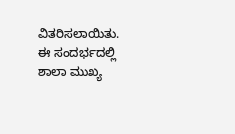ವಿತರಿಸಲಾಯಿತು.
ಈ ಸಂದರ್ಭದಲ್ಲಿ ಶಾಲಾ ಮುಖ್ಯ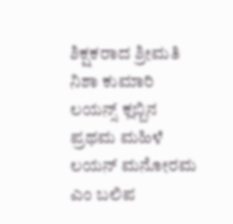ಶಿಕ್ಷಕರಾದ ಶ್ರೀಮತಿ ನಿಶಾ ಕುಮಾರಿ ಲಯನ್ಸ್ ಕ್ಲಬ್ಬಿನ ಪ್ರಥಮ ಮಹಿಳೆ ಲಯನ್ ಮನೋರಮ ಎಂ ಬಲಿಪ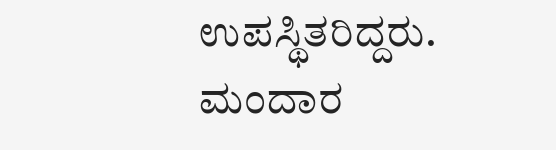ಉಪಸ್ಥಿತರಿದ್ದರು. ಮಂದಾರ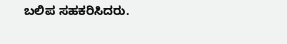ಬಲಿಪ ಸಹಕರಿಸಿದರು.